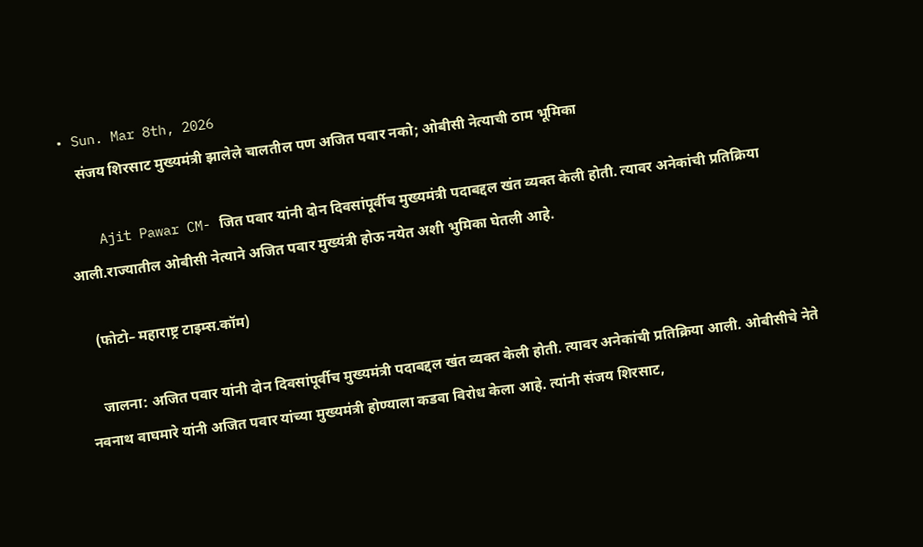• Sun. Mar 8th, 2026
    संजय शिरसाट मुख्यमंत्री झालेले चालतील पण अजित पवार नको; ओबीसी नेत्याची ठाम भूमिका

    Ajit Pawar CM- जित पवार यांनी दोन दिवसांपूर्वीच मुख्यमंत्री पदाबद्दल खंत व्यक्त केली होती. त्यावर अनेकांची प्रतिक्रिया आली.राज्यातील ओबीसी नेत्याने अजित पवार मुख्यंत्री होऊ नयेत अशी भुमिका घेतली आहे.

    (फोटो– महाराष्ट्र टाइम्स.कॉम)

    जालना: अजित पवार यांनी दोन दिवसांपूर्वीच मुख्यमंत्री पदाबद्दल खंत व्यक्त केली होती. त्यावर अनेकांची प्रतिक्रिया आली. ओबीसीचे नेते नवनाथ वाघमारे यांनी अजित पवार यांच्या मुख्यमंत्री होण्याला कडवा विरोध केला आहे. त्यांनी संजय शिरसाट,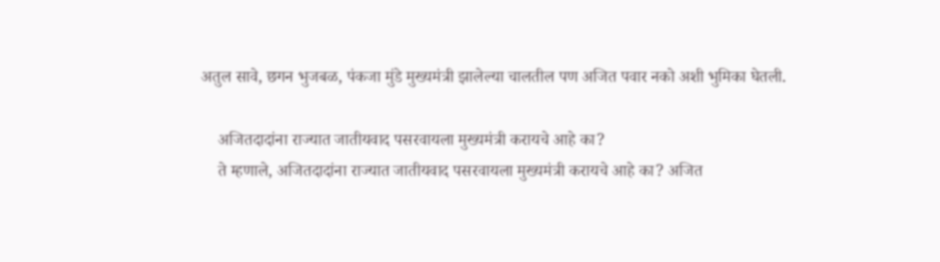अतुल सावे, छगन भुजबळ, पंकजा मुंडे मुख्यमंत्री झालेल्या चालतील पण अजित पवार नको अशी भुमिका घेतली.

    अजितदादांना राज्यात जातीयवाद पसरवायला मुख्यमंत्री करायचे आहे का?
    ते म्हणाले, अजितदादांना राज्यात जातीयवाद पसरवायला मुख्यमंत्री करायचे आहे का? अजित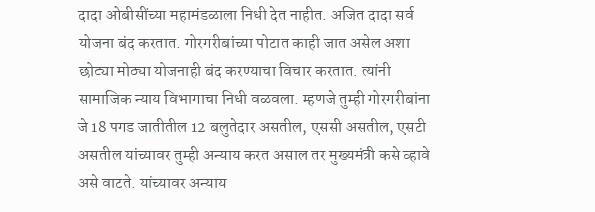दादा ओबीसींच्या महामंडळाला निधी देत नाहीत. अजित दादा सर्व योजना बंद करतात. गोरगरीबांच्या पोटात काही जात असेल अशा छोट्या मोठ्या योजनाही बंद करण्याचा विचार करतात. त्यांनी सामाजिक न्याय विभागाचा निधी वळवला. म्हणजे तुम्ही गोरगरीबांना जे 18 पगड जातीतील 12 बलुतेदार असतील, एससी असतील, एसटी असतील यांच्यावर तुम्ही अन्याय करत असाल तर मुख्यमंत्री कसे व्हावे असे वाटते. यांच्यावर अन्याय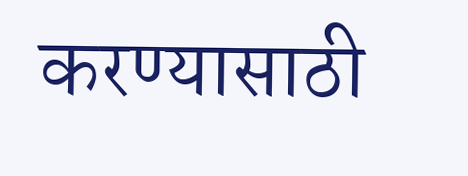करण्यासाठी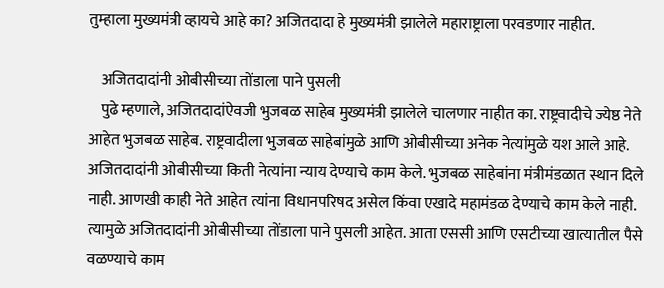तुम्हाला मुख्यमंत्री व्हायचे आहे का? अजितदादा हे मुख्यमंत्री झालेले महाराष्ट्राला परवडणार नाहीत.

    अजितदादांनी ओबीसीच्या तोंडाला पाने पुसली
    पुढे म्हणाले, अजितदादांऐवजी भुजबळ साहेब मुख्यमंत्री झालेले चालणार नाहीत का. राष्ट्रवादीचे ज्येष्ठ नेते आहेत भुजबळ साहेब. राष्ट्रवादीला भुजबळ साहेबांमुळे आणि ओबीसीच्या अनेक नेत्यांमुळे यश आले आहे. अजितदादांनी ओबीसीच्या किती नेत्यांना न्याय देण्याचे काम केले. भुजबळ साहेबांना मंत्रीमंडळात स्थान दिले नाही. आणखी काही नेते आहेत त्यांना विधानपरिषद असेल किंवा एखादे महामंडळ देण्याचे काम केले नाही. त्यामुळे अजितदादांनी ओबीसीच्या तोंडाला पाने पुसली आहेत. आता एससी आणि एसटीच्या खात्यातील पैसे वळण्याचे काम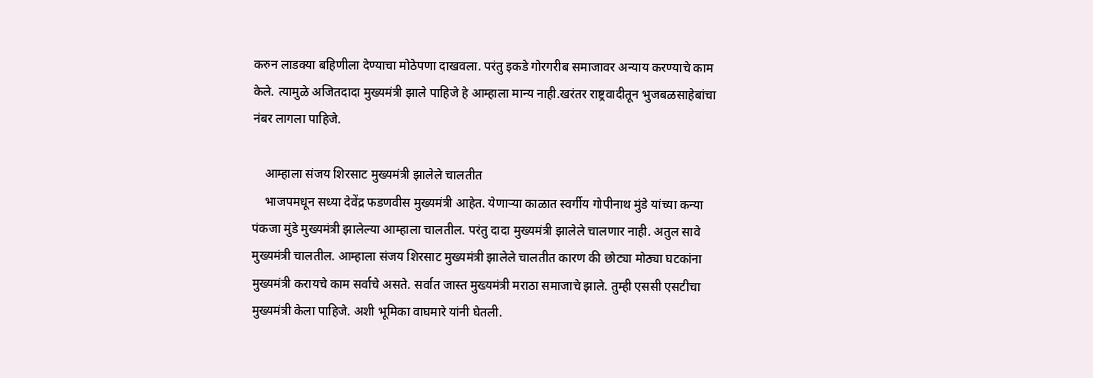करुन लाडक्या बहिणीला देण्याचा मोठेपणा दाखवला. परंतु इकडे गोरगरीब समाजावर अन्याय करण्याचे काम केले. त्यामुळे अजितदादा मुख्यमंत्री झाले पाहिजे हे आम्हाला मान्य नाही.खरंतर राष्ट्रवादीतून भुजबळसाहेबांचा नंबर लागला पाहिजे.

    आम्हाला संजय शिरसाट मुख्यमंत्री झालेले चालतीत
    भाजपमधून सध्या देवेंद्र फडणवीस मुख्यमंत्री आहेत. येणाऱ्या काळात स्वर्गीय गोपीनाथ मुंडे यांच्या कन्या पंकजा मुंडे मुख्यमंत्री झालेल्या आम्हाला चालतील. परंतु दादा मुख्यमंत्री झालेले चालणार नाही. अतुल सावे मुख्यमंत्री चालतील. आम्हाला संजय शिरसाट मुख्यमंत्री झालेले चालतीत कारण की छोट्या मोठ्या घटकांना मुख्यमंत्री करायचे काम सर्वाचे असते. सर्वात जास्त मुख्यमंत्री मराठा समाजाचे झाले. तुम्ही एससी एसटीचा मुख्यमंत्री केला पाहिजे. अशी भूमिका वाघमारे यांनी घेतली.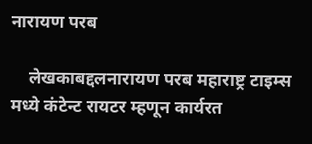नारायण परब

    लेखकाबद्दलनारायण परब महाराष्ट्र टाइम्स मध्ये कंटेन्ट रायटर म्हणून कार्यरत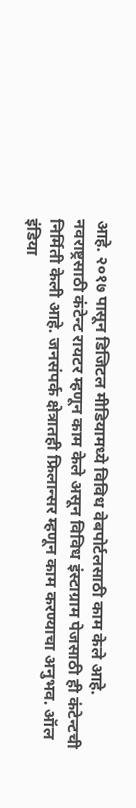आहे. २०१७ पासून डिजिटल मीडियामध्ये विविध वेबपोर्टलसाठी काम केले आहे. नवराष्ट्रसाठी कंटेन्ट रायटर म्हणून काम केले असून विविध इंस्टाग्राम पेजसाठी ही कंटेन्टची निर्मिती केली आहे. जनसंपर्क क्षेत्रातही फ्रिलान्सर म्हणून काम करण्याचा अनुभव. ऑल इंडिया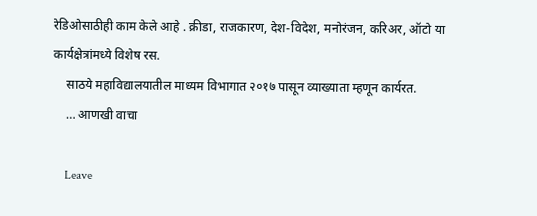रेडिओसाठीही काम केले आहे . क्रीडा, राजकारण, देश-विदेश, मनोरंजन, करिअर, ऑटो या कार्यक्षेत्रांमध्ये विशेष रस.
    साठये महाविद्यालयातील माध्यम विभागात २०१७ पासून व्याख्याता म्हणून कार्यरत.
    … आणखी वाचा

    Leave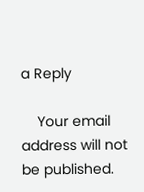a Reply

    Your email address will not be published.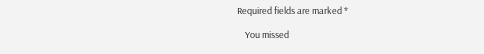Required fields are marked *

    You missed